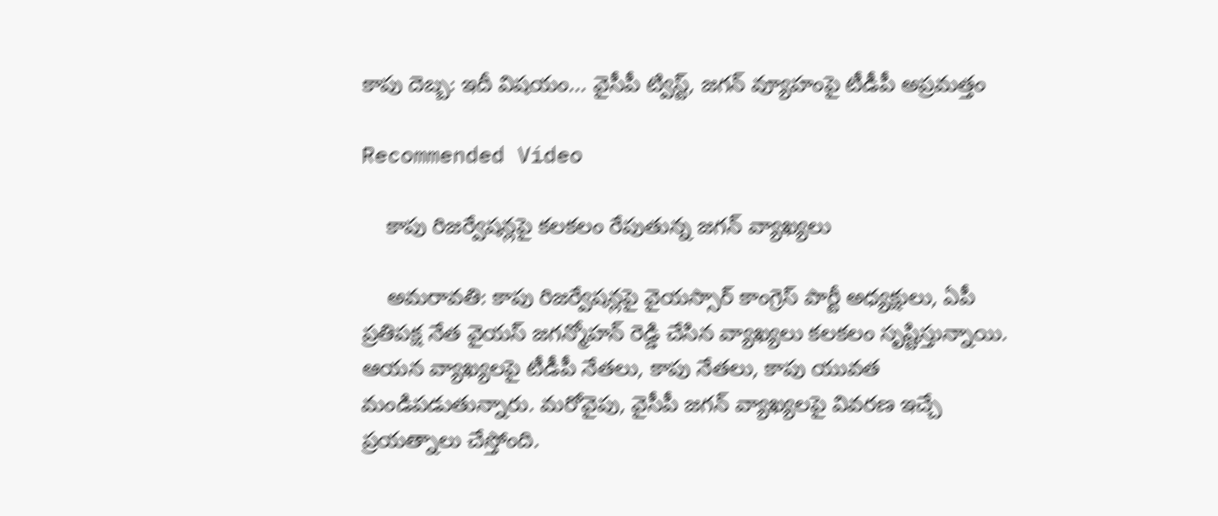కాపు దెబ్బ: ఇదీ విషయం... వైసీపీ ట్విస్ట్, జగన్ వ్యూహంపై టీడీపీ అప్రమత్తం

Recommended Video

    కాపు రిజర్వేషన్లపై కలకలం రేపుతున్న జగన్ వ్యాఖ్యలు

    అమరావతి: కాపు రిజర్వేషన్లపై వైయస్సార్ కాంగ్రెస్ పార్టీ అధ్యక్షులు, ఏపీ ప్రతిపక్ష నేత వైయస్ జగన్మోహన్ రెడ్డి చేసిన వ్యాఖ్యలు కలకలం సృష్టిస్తున్నాయి. ఆయన వ్యాఖ్యలపై టీడీపీ నేతలు, కాపు నేతలు, కాపు యువత మండిపడుతున్నారు. మరోవైపు, వైసీపీ జగన్ వ్యాఖ్యలపై వివరణ ఇచ్చే ప్రయత్నాలు చేస్తోంది.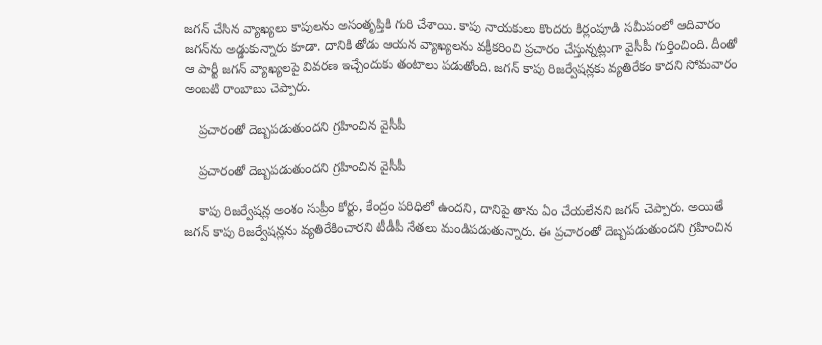జగన్ చేసిన వ్యాఖ్యలు కాపులను అసంతృప్తికి గురి చేశాయి. కాపు నాయకులు కొందరు కిర్లంపూడి సమీపంలో ఆదివారం జగన్‌ను అడ్డుకున్నారు కూడా. దానికి తోడు ఆయన వ్యాఖ్యలను వక్రీకరించి ప్రచారం చేస్తున్నట్లుగా వైసీపీ గుర్తించింది. దీంతో ఆ పార్టీ జగన్ వ్యాఖ్యలపై వివరణ ఇచ్చేందుకు తంటాలు పడుతోంది. జగన్ కాపు రిజర్వేషన్లకు వ్యతిరేకం కాదని సోమవారం అంబటి రాంబాబు చెప్పారు.

    ప్రచారంతో దెబ్బపడుతుందని గ్రహించిన వైసీపీ

    ప్రచారంతో దెబ్బపడుతుందని గ్రహించిన వైసీపీ

    కాపు రిజర్వేషన్ల అంశం సుప్రీం కోర్టు, కేంద్రం పరిధిలో ఉందని, దానిపై తాను ఏం చేయలేనని జగన్ చెప్పారు. అయితే జగన్ కాపు రిజర్వేషన్లను వ్యతిరేకించారని టీడీపీ నేతలు మండిపడుతున్నారు. ఈ ప్రచారంతో దెబ్బపడుతుందని గ్రహించిన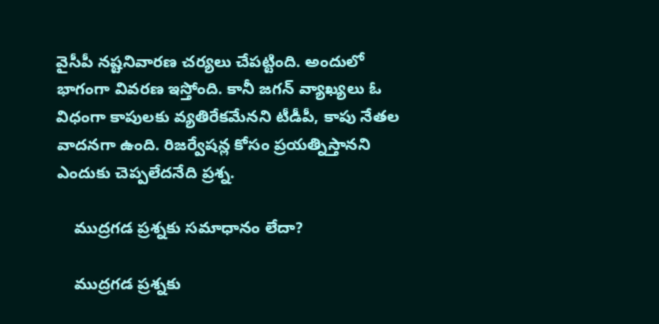వైసీపీ నష్టనివారణ చర్యలు చేపట్టింది. అందులో భాగంగా వివరణ ఇస్తోంది. కానీ జగన్ వ్యాఖ్యలు ఓ విధంగా కాపులకు వ్యతిరేకమేనని టీడీపీ, కాపు నేతల వాదనగా ఉంది. రిజర్వేషన్ల కోసం ప్రయత్నిస్తానని ఎందుకు చెప్పలేదనేది ప్రశ్న.

    ముద్రగడ ప్రశ్నకు సమాధానం లేదా?

    ముద్రగడ ప్రశ్నకు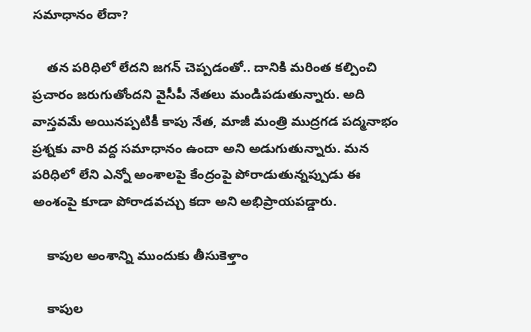సమాధానం లేదా?

    తన పరిధిలో లేదని జగన్ చెప్పడంతో.. దానికి మరింత కల్పించి ప్రచారం జరుగుతోందని వైసీపీ నేతలు మండిపడుతున్నారు. అది వాస్తవమే అయినప్పటికీ కాపు నేత, మాజీ మంత్రి ముద్రగడ పద్మనాభం ప్రశ్నకు వారి వద్ద సమాధానం ఉందా అని అడుగుతున్నారు. మన పరిధిలో లేని ఎన్నో అంశాలపై కేంద్రంపై పోరాడుతున్నప్పుడు ఈ అంశంపై కూడా పోరాడవచ్చు కదా అని అభిప్రాయపడ్డారు.

    కాపుల అంశాన్ని ముందుకు తీసుకెళ్తాం

    కాపుల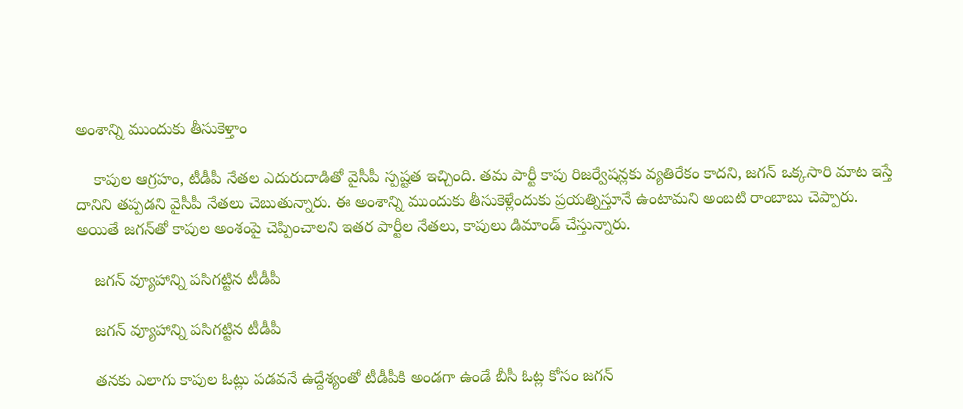అంశాన్ని ముందుకు తీసుకెళ్తాం

    కాపుల ఆగ్రహం, టీడీపీ నేతల ఎదురుదాడితో వైసీపీ స్పష్టత ఇచ్చింది. తమ పార్టీ కాపు రిజర్వేషన్లకు వ్యతిరేకం కాదని, జగన్ ఒక్కసారి మాట ఇస్తే దానిని తప్పడని వైసీపీ నేతలు చెబుతున్నారు. ఈ అంశాన్ని ముందుకు తీసుకెళ్లేందుకు ప్రయత్నిస్తూనే ఉంటామని అంబటి రాంబాబు చెప్పారు. అయితే జగన్‌తో కాపుల అంశంపై చెప్పించాలని ఇతర పార్టీల నేతలు, కాపులు డిమాండ్ చేస్తున్నారు.

    జగన్ వ్యూహాన్ని పసిగట్టిన టీడీపీ

    జగన్ వ్యూహాన్ని పసిగట్టిన టీడీపీ

    తనకు ఎలాగు కాపుల ఓట్లు పడవనే ఉద్దేశ్యంతో టీడీపీకి అండగా ఉండే బీసీ ఓట్ల కోసం జగన్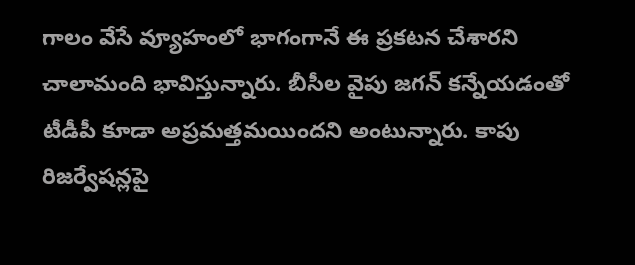గాలం వేసే వ్యూహంలో భాగంగానే ఈ ప్రకటన చేశారని చాలామంది భావిస్తున్నారు. బీసీల వైపు జగన్ కన్నేయడంతో టీడీపీ కూడా అప్రమత్తమయిందని అంటున్నారు. కాపు రిజర్వేషన్లపై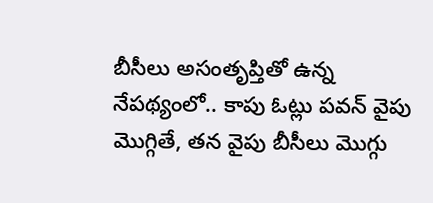బీసీలు అసంతృప్తితో ఉన్న నేపథ్యంలో.. కాపు ఓట్లు పవన్ వైపు మొగ్గితే, తన వైపు బీసీలు మొగ్గు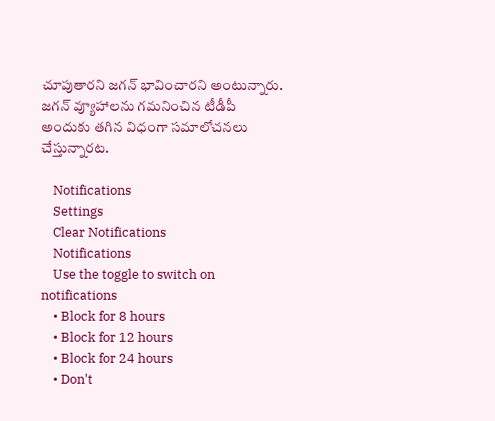చూపుతారని జగన్ భావించారని అంటున్నారు. జగన్ వ్యూహాలను గమనించిన టీడీపీ అందుకు తగిన విధంగా సమాలోచనలు చేస్తున్నారట.

    Notifications
    Settings
    Clear Notifications
    Notifications
    Use the toggle to switch on notifications
    • Block for 8 hours
    • Block for 12 hours
    • Block for 24 hours
    • Don't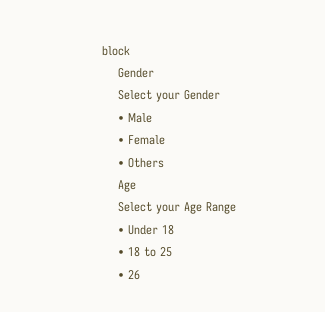block
    Gender
    Select your Gender
    • Male
    • Female
    • Others
    Age
    Select your Age Range
    • Under 18
    • 18 to 25
    • 26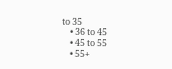to 35
    • 36 to 45
    • 45 to 55
    • 55+